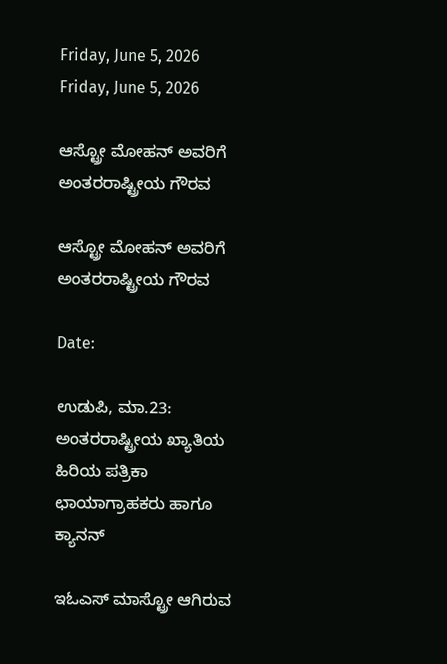Friday, June 5, 2026
Friday, June 5, 2026

ಆಸ್ಟ್ರೋ ಮೋಹನ್ ಅವರಿಗೆ ಅಂತರರಾಷ್ಟ್ರೀಯ ಗೌರವ

ಆಸ್ಟ್ರೋ ಮೋಹನ್ ಅವರಿಗೆ ಅಂತರರಾಷ್ಟ್ರೀಯ ಗೌರವ

Date:

ಉಡುಪಿ, ಮಾ.23: ಅಂತರರಾಷ್ಟ್ರೀಯ ಖ್ಯಾತಿಯ ಹಿರಿಯ ಪತ್ರಿಕಾ ಛಾಯಾಗ್ರಾಹಕರು ಹಾಗೂ ಕ್ಯಾನನ್

ಇಓಎಸ್ ಮಾಸ್ಟ್ರೋ ಆಗಿರುವ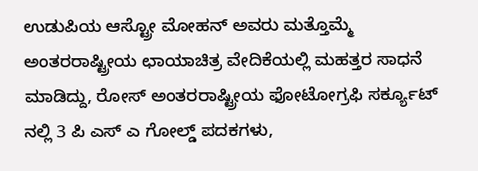ಉಡುಪಿಯ ಆಸ್ಟ್ರೋ ಮೋಹನ್ ಅವರು ಮತ್ತೊಮ್ಮೆ ಅಂತರರಾಷ್ಟ್ರೀಯ ಛಾಯಾಚಿತ್ರ ವೇದಿಕೆಯಲ್ಲಿ ಮಹತ್ತರ ಸಾಧನೆ ಮಾಡಿದ್ದು, ರೋಸ್ ಅಂತರರಾಷ್ಟ್ರೀಯ ಫೋಟೋಗ್ರಫಿ ಸರ್ಕ್ಯೂಟ್ ನಲ್ಲಿ 3 ಪಿ ಎಸ್ ಎ ಗೋಲ್ಡ್ ಪದಕಗಳು,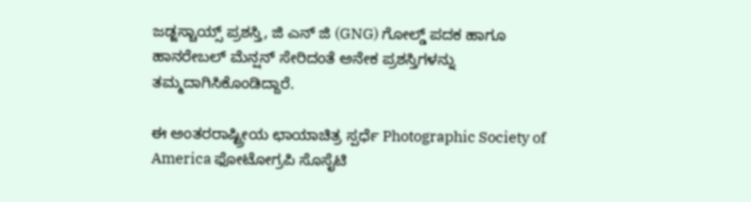ಜಡ್ಜಸ್ಚಾಯ್ಸ್ ಪ್ರಶಸ್ತಿ, ಜಿ ಎನ್ ಜಿ (GNG) ಗೋಲ್ಡ್ ಪದಕ ಹಾಗೂ ಹಾನರೇಬಲ್ ಮೆನ್ಷನ್ ಸೇರಿದಂತೆ ಅನೇಕ ಪ್ರಶಸ್ತಿಗಳನ್ನು ತಮ್ಮದಾಗಿಸಿಕೊಂಡಿದ್ದಾರೆ.

ಈ ಅಂತರರಾಷ್ಟ್ರೀಯ ಛಾಯಾಚಿತ್ರ ಸ್ಪರ್ಧೆ Photographic Society of America ಫೋಟೋಗ್ರಪಿ ಸೊಸೈಟಿ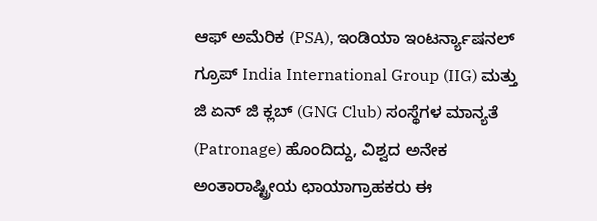ಆಫ್ ಅಮೆರಿಕ (PSA), ಇಂಡಿಯಾ ಇಂಟರ್ನ್ಯಾಷನಲ್ ಗ್ರೂಪ್ India International Group (IIG) ಮತ್ತು ಜಿ ಏನ್ ಜಿ ಕ್ಲಬ್ (GNG Club) ಸಂಸ್ಥೆಗಳ ಮಾನ್ಯತೆ (Patronage) ಹೊಂದಿದ್ದು, ವಿಶ್ವದ ಅನೇಕ ಅಂತಾರಾಷ್ಟ್ರೀಯ ಛಾಯಾಗ್ರಾಹಕರು ಈ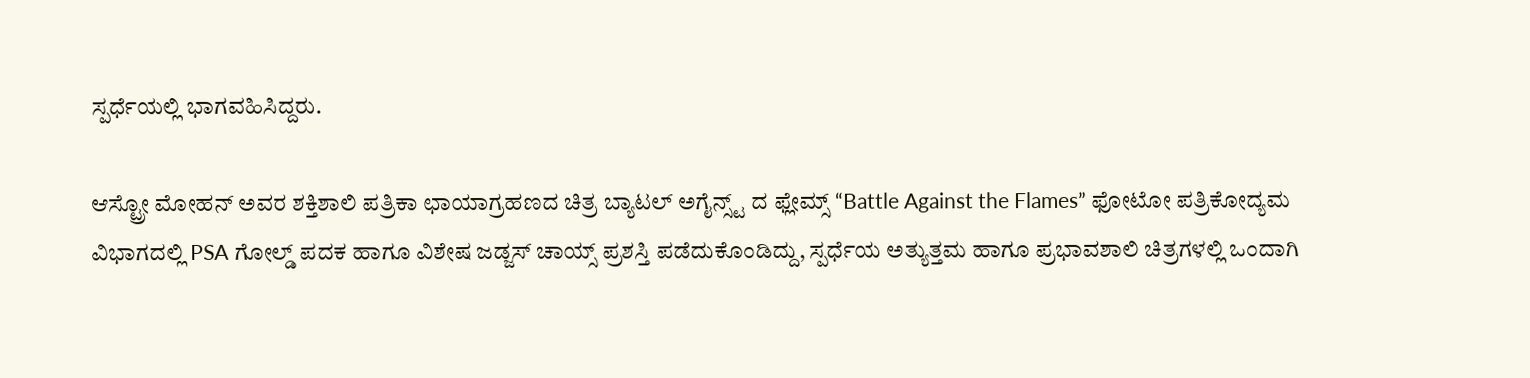ಸ್ಪರ್ಧೆಯಲ್ಲಿ ಭಾಗವಹಿಸಿದ್ದರು.

ಆಸ್ಟ್ರೋ ಮೋಹನ್ ಅವರ ಶಕ್ತಿಶಾಲಿ ಪತ್ರಿಕಾ ಛಾಯಾಗ್ರಹಣದ ಚಿತ್ರ ಬ್ಯಾಟಲ್ ಅಗೈನ್ಸ್ಟ್ ದ ಫ್ಲೇಮ್ಸ್ “Battle Against the Flames” ಫೋಟೋ ಪತ್ರಿಕೋದ್ಯಮ ವಿಭಾಗದಲ್ಲಿ PSA ಗೋಲ್ಡ್ ಪದಕ ಹಾಗೂ ವಿಶೇಷ ಜಡ್ಜಸ್ ಚಾಯ್ಸ್ ಪ್ರಶಸ್ತಿ ಪಡೆದುಕೊಂಡಿದ್ದು, ಸ್ಪರ್ಧೆಯ ಅತ್ಯುತ್ತಮ ಹಾಗೂ ಪ್ರಭಾವಶಾಲಿ ಚಿತ್ರಗಳಲ್ಲಿ ಒಂದಾಗಿ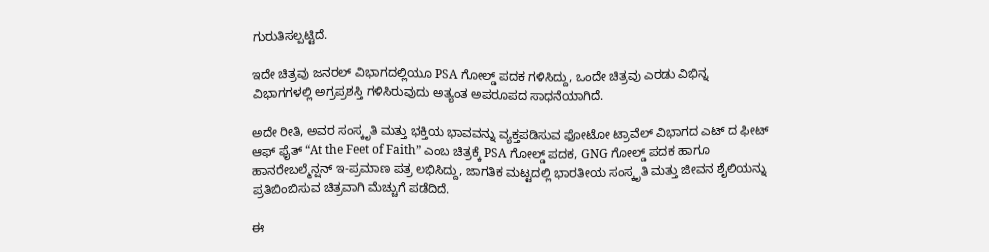ಗುರುತಿಸಲ್ಪಟ್ಟಿದೆ.

ಇದೇ ಚಿತ್ರವು ಜನರಲ್ ವಿಭಾಗದಲ್ಲಿಯೂ PSA ಗೋಲ್ಡ್ ಪದಕ ಗಳಿಸಿದ್ದು, ಒಂದೇ ಚಿತ್ರವು ಎರಡು ವಿಭಿನ್ನ ವಿಭಾಗಗಳಲ್ಲಿ ಅಗ್ರಪ್ರಶಸ್ತಿ ಗಳಿಸಿರುವುದು ಅತ್ಯಂತ ಅಪರೂಪದ ಸಾಧನೆಯಾಗಿದೆ.

ಅದೇ ರೀತಿ, ಅವರ ಸಂಸ್ಕೃತಿ ಮತ್ತು ಭಕ್ತಿಯ ಭಾವವನ್ನು ವ್ಯಕ್ತಪಡಿಸುವ ಫೋಟೋ ಟ್ರಾವೆಲ್ ವಿಭಾಗದ ಎಟ್ ದ ಫೀಟ್ ಆಫ್ ಫೈತ್ “At the Feet of Faith” ಎಂಬ ಚಿತ್ರಕ್ಕೆ PSA ಗೋಲ್ಡ್ ಪದಕ, GNG ಗೋಲ್ಡ್ ಪದಕ ಹಾಗೂ ಹಾನರೇಬಲ್ಮೆನ್ಷನ್ ಇ-ಪ್ರಮಾಣ ಪತ್ರ ಲಭಿಸಿದ್ದು, ಜಾಗತಿಕ ಮಟ್ಟದಲ್ಲಿ ಭಾರತೀಯ ಸಂಸ್ಕೃತಿ ಮತ್ತು ಜೀವನ ಶೈಲಿಯನ್ನು ಪ್ರತಿಬಿಂಬಿಸುವ ಚಿತ್ರವಾಗಿ ಮೆಚ್ಚುಗೆ ಪಡೆದಿದೆ.

ಈ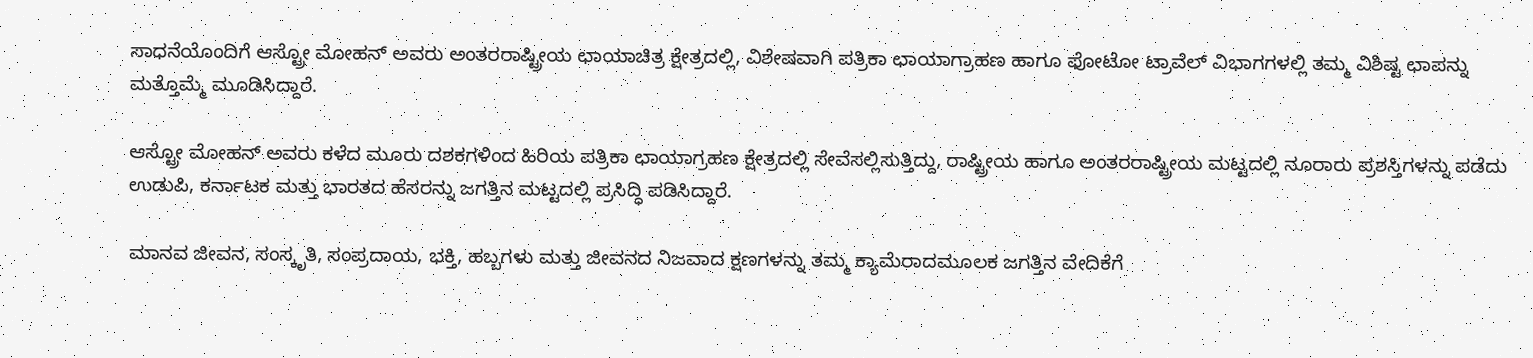ಸಾಧನೆಯೊಂದಿಗೆ ಆಸ್ಟ್ರೋ ಮೋಹನ್ ಅವರು ಅಂತರರಾಷ್ಟ್ರೀಯ ಛಾಯಾಚಿತ್ರ ಕ್ಷೇತ್ರದಲ್ಲಿ, ವಿಶೇಷವಾಗಿ ಪತ್ರಿಕಾ ಛಾಯಾಗ್ರಾಹಣ ಹಾಗೂ ಫೋಟೋ ಟ್ರಾವೆಲ್ ವಿಭಾಗಗಳಲ್ಲಿ ತಮ್ಮ ವಿಶಿಷ್ಟ ಛಾಪನ್ನು ಮತ್ತೊಮ್ಮೆ ಮೂಡಿಸಿದ್ದಾರೆ.

ಆಸ್ಟ್ರೋ ಮೋಹನ್ ಅವರು ಕಳೆದ ಮೂರು ದಶಕಗಳಿಂದ ಹಿರಿಯ ಪತ್ರಿಕಾ ಛಾಯಾಗ್ರಹಣ ಕ್ಷೇತ್ರದಲ್ಲಿ ಸೇವೆಸಲ್ಲಿಸುತ್ತಿದ್ದು, ರಾಷ್ಟ್ರೀಯ ಹಾಗೂ ಅಂತರರಾಷ್ಟ್ರೀಯ ಮಟ್ಟದಲ್ಲಿ ನೂರಾರು ಪ್ರಶಸ್ತಿಗಳನ್ನು ಪಡೆದು ಉಡುಪಿ, ಕರ್ನಾಟಕ ಮತ್ತು ಭಾರತದ ಹೆಸರನ್ನು ಜಗತ್ತಿನ ಮಟ್ಟದಲ್ಲಿ ಪ್ರಸಿದ್ಧಿ ಪಡಿಸಿದ್ದಾರೆ.

ಮಾನವ ಜೀವನ, ಸಂಸ್ಕೃತಿ, ಸಂಪ್ರದಾಯ, ಭಕ್ತಿ, ಹಬ್ಬಗಳು ಮತ್ತು ಜೀವನದ ನಿಜವಾದ ಕ್ಷಣಗಳನ್ನು ತಮ್ಮ ಕ್ಯಾಮೆರಾದಮೂಲಕ ಜಗತ್ತಿನ ವೇದಿಕೆಗೆ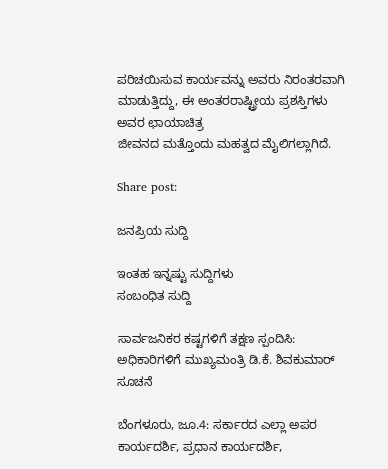ಪರಿಚಯಿಸುವ ಕಾರ್ಯವನ್ನು ಅವರು ನಿರಂತರವಾಗಿ ಮಾಡುತ್ತಿದ್ದು, ಈ ಅಂತರರಾಷ್ಟ್ರೀಯ ಪ್ರಶಸ್ತಿಗಳು ಅವರ ಛಾಯಾಚಿತ್ರ
ಜೀವನದ ಮತ್ತೊಂದು ಮಹತ್ವದ ಮೈಲಿಗಲ್ಲಾಗಿದೆ.

Share post:

ಜನಪ್ರಿಯ ಸುದ್ದಿ

ಇಂತಹ ಇನ್ನಷ್ಟು ಸುದ್ದಿಗಳು
ಸಂಬಂಧಿತ ಸುದ್ದಿ

ಸಾರ್ವಜನಿಕರ ಕಷ್ಟಗಳಿಗೆ ತಕ್ಷಣ ಸ್ಪಂದಿಸಿ: ಅಧಿಕಾರಿಗಳಿಗೆ ಮುಖ್ಯಮಂತ್ರಿ ಡಿ.ಕೆ. ಶಿವಕುಮಾರ್ ಸೂಚನೆ

ಬೆಂಗಳೂರು, ಜೂ.4: ಸರ್ಕಾರದ ಎಲ್ಲಾ ಅಪರ ಕಾರ್ಯದರ್ಶಿ, ಪ್ರಧಾನ ಕಾರ್ಯದರ್ಶಿ,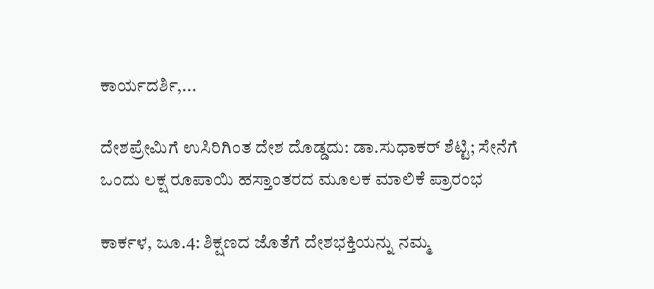ಕಾರ್ಯದರ್ಶಿ,...

ದೇಶಪ್ರೇಮಿಗೆ ಉಸಿರಿಗಿಂತ ದೇಶ ದೊಡ್ಡದು: ಡಾ.ಸುಧಾಕರ್ ಶೆಟ್ಟಿ; ಸೇನೆಗೆ ಒಂದು ಲಕ್ಷ ರೂಪಾಯಿ ಹಸ್ತಾಂತರದ ಮೂಲಕ ಮಾಲಿಕೆ ಪ್ರಾರಂಭ

ಕಾರ್ಕಳ, ಜೂ.4: ಶಿಕ್ಷಣದ ಜೊತೆಗೆ ದೇಶಭಕ್ತಿಯನ್ನು ನಮ್ಮ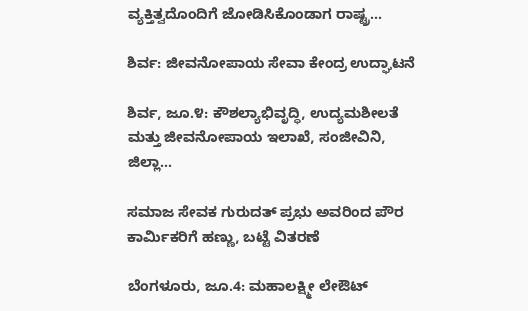ವ್ಯಕ್ತಿತ್ವದೊಂದಿಗೆ ಜೋಡಿಸಿಕೊಂಡಾಗ ರಾಷ್ಟ್ರ...

ಶಿರ್ವ: ಜೀವನೋಪಾಯ ಸೇವಾ ಕೇಂದ್ರ ಉದ್ಘಾಟನೆ

ಶಿರ್ವ, ಜೂ.೪: ಕೌಶಲ್ಯಾಭಿವೃದ್ಧಿ, ಉದ್ಯಮಶೀಲತೆ ಮತ್ತು ಜೀವನೋಪಾಯ ಇಲಾಖೆ, ಸಂಜೀವಿನಿ, ಜಿಲ್ಲಾ...

ಸಮಾಜ ಸೇವಕ ಗುರುದತ್ ಪ್ರಭು ಅವರಿಂದ ಪೌರ ಕಾರ್ಮಿಕರಿಗೆ ಹಣ್ಣು, ಬಟ್ಟೆ ವಿತರಣೆ

ಬೆಂಗಳೂರು, ಜೂ.4: ಮಹಾಲಕ್ಷ್ಮೀ ಲೇಔಟ್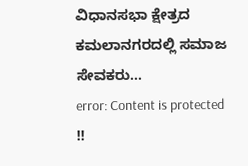ವಿಧಾನಸಭಾ ಕ್ಷೇತ್ರದ ಕಮಲಾನಗರದಲ್ಲಿ ಸಮಾಜ ಸೇವಕರು...
error: Content is protected !!